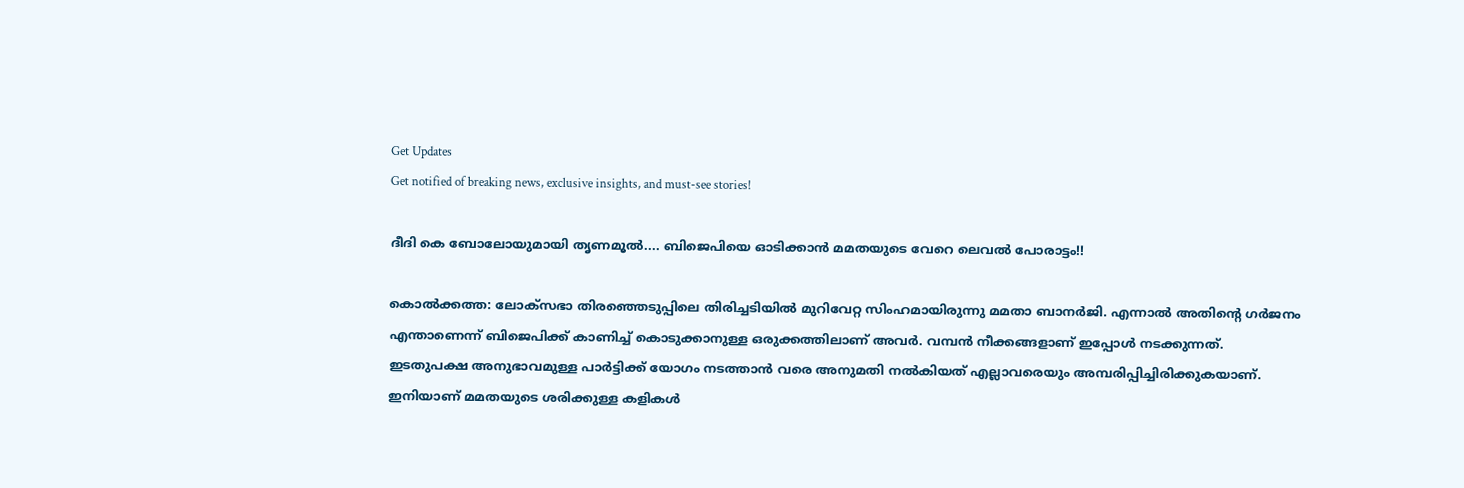Get Updates
Get notified of breaking news, exclusive insights, and must-see stories!

ദീദി കെ ബോലോയുമായി തൃണമൂല്‍.... ബിജെപിയെ ഓടിക്കാന്‍ മമതയുടെ വേറെ ലെവല്‍ പോരാട്ടം!!

കൊല്‍ക്കത്ത: ലോക്‌സഭാ തിരഞ്ഞെടുപ്പിലെ തിരിച്ചടിയില്‍ മുറിവേറ്റ സിംഹമായിരുന്നു മമതാ ബാനര്‍ജി. എന്നാല്‍ അതിന്റെ ഗര്‍ജനം എന്താണെന്ന് ബിജെപിക്ക് കാണിച്ച് കൊടുക്കാനുള്ള ഒരുക്കത്തിലാണ് അവര്‍. വമ്പന്‍ നീക്കങ്ങളാണ് ഇപ്പോള്‍ നടക്കുന്നത്. ഇടതുപക്ഷ അനുഭാവമുള്ള പാര്‍ട്ടിക്ക് യോഗം നടത്താന്‍ വരെ അനുമതി നല്‍കിയത് എല്ലാവരെയും അമ്പരിപ്പിച്ചിരിക്കുകയാണ്. ഇനിയാണ് മമതയുടെ ശരിക്കുള്ള കളികള്‍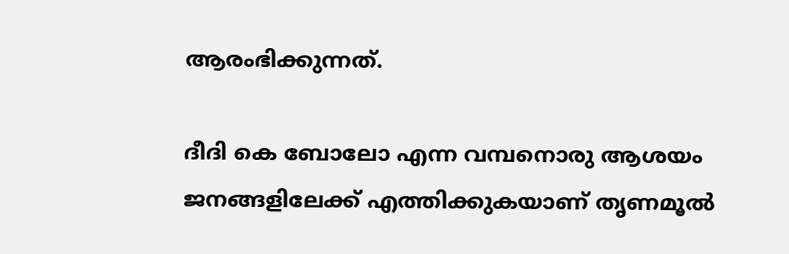ആരംഭിക്കുന്നത്.

ദീദി കെ ബോലോ എന്ന വമ്പനൊരു ആശയം ജനങ്ങളിലേക്ക് എത്തിക്കുകയാണ് തൃണമൂല്‍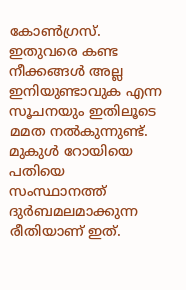കോണ്‍ഗ്രസ്. ഇതുവരെ കണ്ട നീക്കങ്ങള്‍ അല്ല ഇനിയുണ്ടാവുക എന്ന സൂചനയും ഇതിലൂടെ മമത നല്‍കുന്നുണ്ട്. മുകുള്‍ റോയിയെ പതിയെ സംസ്ഥാനത്ത് ദുര്‍ബമലമാക്കുന്ന രീതിയാണ് ഇത്.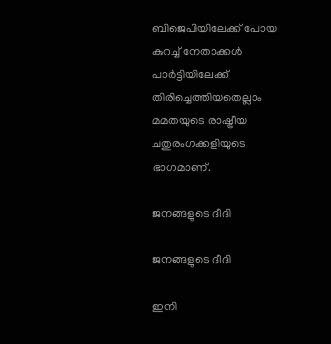ബിജെപിയിലേക്ക് പോയ കുറച്ച് നേതാക്കള്‍ പാര്‍ട്ടിയിലേക്ക് തിരിച്ചെത്തിയതെല്ലാം മമതയുടെ രാഷ്ട്രീയ ചതുരംഗക്കളിയുടെ ഭാഗമാണ്.

ജനങ്ങളുടെ ദീദി

ജനങ്ങളുടെ ദീദി

ഇനി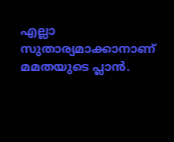എല്ലാ സുതാര്യമാക്കാനാണ് മമതയുടെ പ്ലാന്‍.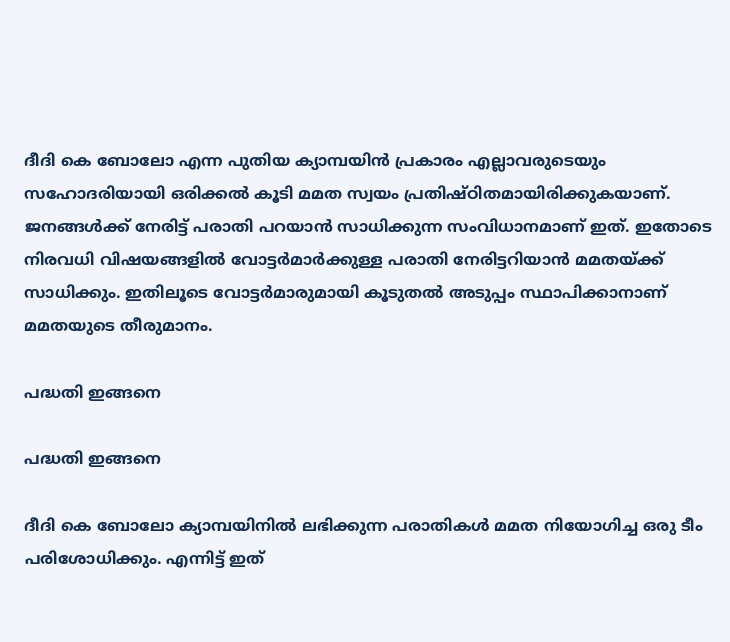ദീദി കെ ബോലോ എന്ന പുതിയ ക്യാമ്പയിന്‍ പ്രകാരം എല്ലാവരുടെയും സഹോദരിയായി ഒരിക്കല്‍ കൂടി മമത സ്വയം പ്രതിഷ്ഠിതമായിരിക്കുകയാണ്. ജനങ്ങള്‍ക്ക് നേരിട്ട് പരാതി പറയാന്‍ സാധിക്കുന്ന സംവിധാനമാണ് ഇത്. ഇതോടെ നിരവധി വിഷയങ്ങളില്‍ വോട്ടര്‍മാര്‍ക്കുള്ള പരാതി നേരിട്ടറിയാന്‍ മമതയ്ക്ക് സാധിക്കും. ഇതിലൂടെ വോട്ടര്‍മാരുമായി കൂടുതല്‍ അടുപ്പം സ്ഥാപിക്കാനാണ് മമതയുടെ തീരുമാനം.

പദ്ധതി ഇങ്ങനെ

പദ്ധതി ഇങ്ങനെ

ദീദി കെ ബോലോ ക്യാമ്പയിനില്‍ ലഭിക്കുന്ന പരാതികള്‍ മമത നിയോഗിച്ച ഒരു ടീം പരിശോധിക്കും. എന്നിട്ട് ഇത്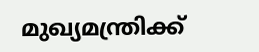മുഖ്യമന്ത്രിക്ക്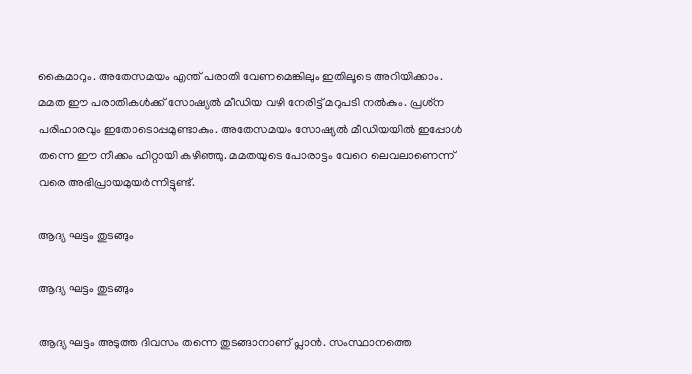കൈമാറും. അതേസമയം എന്ത് പരാതി വേണമെങ്കിലും ഇതിലൂടെ അറിയിക്കാം. മമത ഈ പരാതികള്‍ക്ക് സോഷ്യല്‍ മീഡിയ വഴി നേരിട്ട് മറുപടി നല്‍കും. പ്രശ്‌ന പരിഹാരവും ഇതോടൊപ്പമുണ്ടാകും. അതേസമയം സോഷ്യല്‍ മീഡിയയില്‍ ഇപ്പോള്‍ തന്നെ ഈ നീക്കം ഹിറ്റായി കഴിഞ്ഞു. മമതയുടെ പോരാട്ടം വേറെ ലെവലാണെന്ന് വരെ അഭിപ്രായമുയര്‍ന്നിട്ടുണ്ട്.

ആദ്യ ഘട്ടം തുടങ്ങും

ആദ്യ ഘട്ടം തുടങ്ങും

ആദ്യ ഘട്ടം അടുത്ത ദിവസം തന്നെ തുടങ്ങാനാണ് പ്ലാന്‍. സംസ്ഥാനത്തെ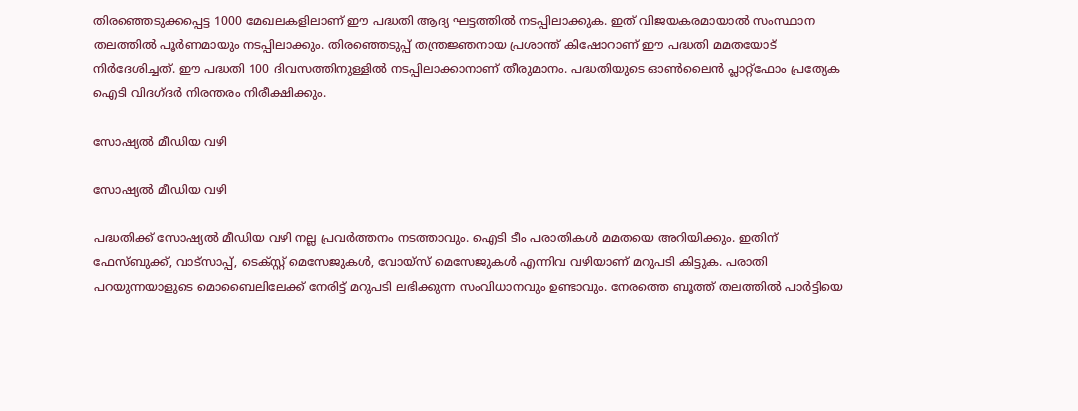തിരഞ്ഞെടുക്കപ്പെട്ട 1000 മേഖലകളിലാണ് ഈ പദ്ധതി ആദ്യ ഘട്ടത്തില്‍ നടപ്പിലാക്കുക. ഇത് വിജയകരമായാല്‍ സംസ്ഥാന തലത്തില്‍ പൂര്‍ണമായും നടപ്പിലാക്കും. തിരഞ്ഞെടുപ്പ് തന്ത്രജ്ഞനായ പ്രശാന്ത് കിഷോറാണ് ഈ പദ്ധതി മമതയോട് നിര്‍ദേശിച്ചത്. ഈ പദ്ധതി 100 ദിവസത്തിനുള്ളില്‍ നടപ്പിലാക്കാനാണ് തീരുമാനം. പദ്ധതിയുടെ ഓണ്‍ലൈന്‍ പ്ലാറ്റ്‌ഫോം പ്രത്യേക ഐടി വിദഗ്ദര്‍ നിരന്തരം നിരീക്ഷിക്കും.

സോഷ്യല്‍ മീഡിയ വഴി

സോഷ്യല്‍ മീഡിയ വഴി

പദ്ധതിക്ക് സോഷ്യല്‍ മീഡിയ വഴി നല്ല പ്രവര്‍ത്തനം നടത്താവും. ഐടി ടീം പരാതികള്‍ മമതയെ അറിയിക്കും. ഇതിന് ഫേസ്ബുക്ക്, വാട്‌സാപ്പ്, ടെക്സ്റ്റ് മെസേജുകള്‍, വോയ്‌സ് മെസേജുകള്‍ എന്നിവ വഴിയാണ് മറുപടി കിട്ടുക. പരാതി പറയുന്നയാളുടെ മൊബൈലിലേക്ക് നേരിട്ട് മറുപടി ലഭിക്കുന്ന സംവിധാനവും ഉണ്ടാവും. നേരത്തെ ബൂത്ത് തലത്തില്‍ പാര്‍ട്ടിയെ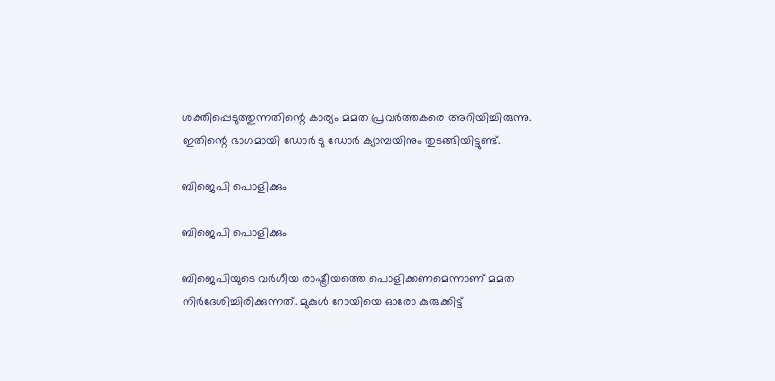ശക്തിപ്പെടുത്തുന്നതിന്റെ കാര്യം മമത പ്രവര്‍ത്തകരെ അറിയിച്ചിരുന്നു. ഇതിന്റെ ഭാഗമായി ഡോര്‍ ടു ഡോര്‍ ക്യാമ്പയിനും തുടങ്ങിയിട്ടുണ്ട്.

ബിജെപി പൊളിക്കും

ബിജെപി പൊളിക്കും

ബിജെപിയുടെ വര്‍ഗീയ രാഷ്ട്രീയത്തെ പൊളിക്കണമെന്നാണ് മമത നിര്‍ദേശിച്ചിരിക്കുന്നത്. മുകുള്‍ റോയിയെ ഓരോ കുരുക്കിട്ട്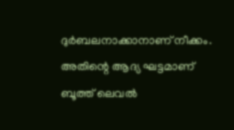ദുര്‍ബലനാക്കാനാണ് നീക്കം. അതിന്റെ ആദ്യ ഘട്ടമാണ് ബൂത്ത് ലെവല്‍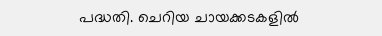പദ്ധതി. ചെറിയ ചായക്കടകളില്‍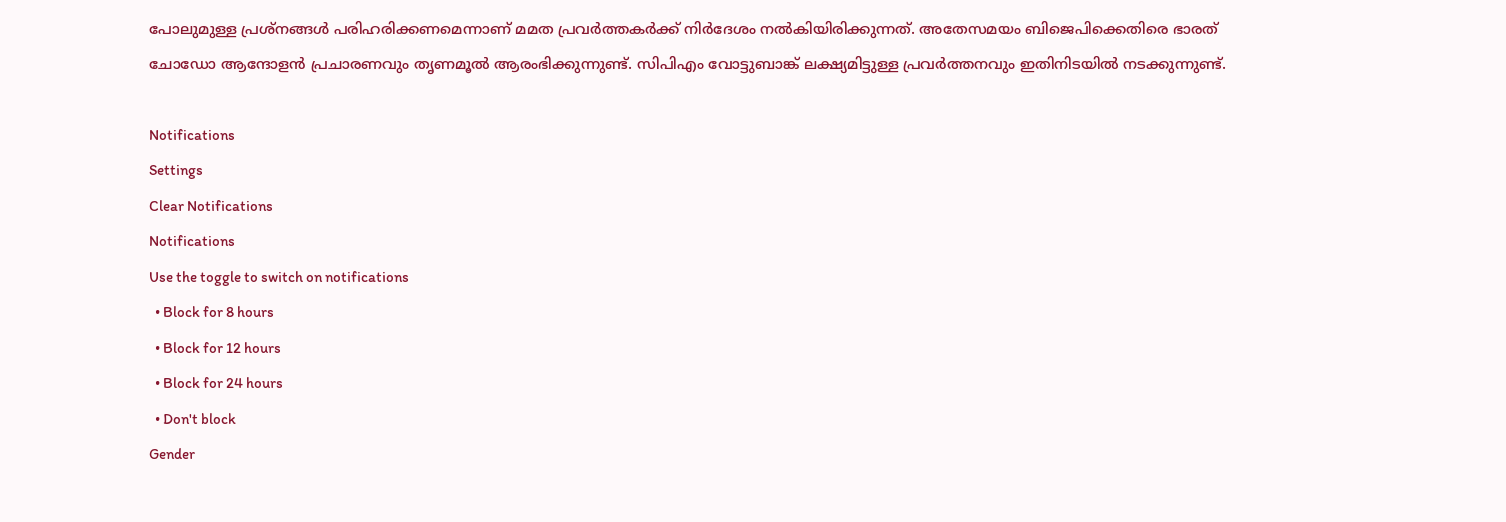പോലുമുള്ള പ്രശ്‌നങ്ങള്‍ പരിഹരിക്കണമെന്നാണ് മമത പ്രവര്‍ത്തകര്‍ക്ക് നിര്‍ദേശം നല്‍കിയിരിക്കുന്നത്. അതേസമയം ബിജെപിക്കെതിരെ ഭാരത് ചോഡോ ആന്ദോളന്‍ പ്രചാരണവും തൃണമൂല്‍ ആരംഭിക്കുന്നുണ്ട്. സിപിഎം വോട്ടുബാങ്ക് ലക്ഷ്യമിട്ടുള്ള പ്രവര്‍ത്തനവും ഇതിനിടയില്‍ നടക്കുന്നുണ്ട്.

Notifications
Settings
Clear Notifications
Notifications
Use the toggle to switch on notifications
  • Block for 8 hours
  • Block for 12 hours
  • Block for 24 hours
  • Don't block
Gender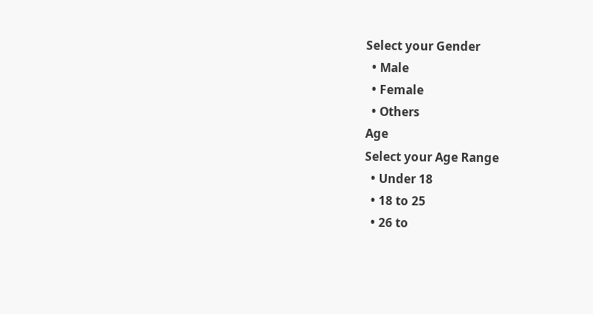Select your Gender
  • Male
  • Female
  • Others
Age
Select your Age Range
  • Under 18
  • 18 to 25
  • 26 to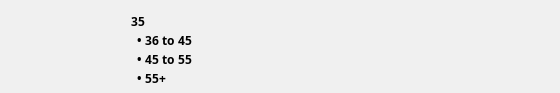35
  • 36 to 45
  • 45 to 55
  • 55+